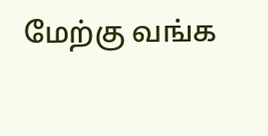மேற்கு வங்க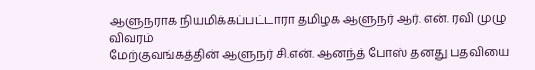ஆளுநராக நியமிக்கப்பட்டாரா தமிழக ஆளுநர் ஆர். என். ரவி முழு விவரம்
மேற்குவங்கத்தின் ஆளுநர் சி.என். ஆனந்த் போஸ் தனது பதவியை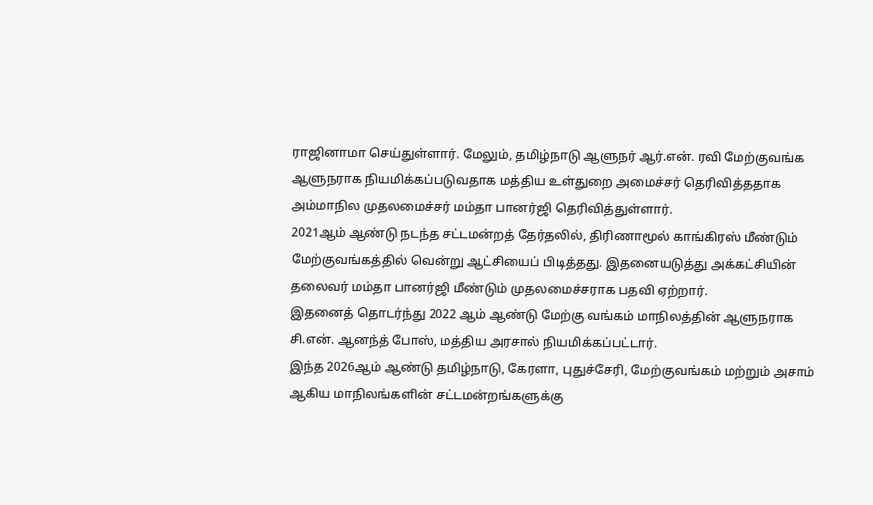ராஜினாமா செய்துள்ளார். மேலும், தமிழ்நாடு ஆளுநர் ஆர்.என். ரவி மேற்குவங்க ஆளுநராக நியமிக்கப்படுவதாக மத்திய உள்துறை அமைச்சர் தெரிவித்ததாக அம்மாநில முதலமைச்சர் மம்தா பானர்ஜி தெரிவித்துள்ளார்.
2021ஆம் ஆண்டு நடந்த சட்டமன்றத் தேர்தலில், திரிணாமூல் காங்கிரஸ் மீண்டும் மேற்குவங்கத்தில் வென்று ஆட்சியைப் பிடித்தது. இதனையடுத்து அக்கட்சியின் தலைவர் மம்தா பானர்ஜி மீண்டும் முதலமைச்சராக பதவி ஏற்றார்.
இதனைத் தொடர்ந்து 2022 ஆம் ஆண்டு மேற்கு வங்கம் மாநிலத்தின் ஆளுநராக சி.என். ஆனந்த் போஸ், மத்திய அரசால் நியமிக்கப்பட்டார்.
இந்த 2026ஆம் ஆண்டு தமிழ்நாடு, கேரளா, புதுச்சேரி, மேற்குவங்கம் மற்றும் அசாம் ஆகிய மாநிலங்களின் சட்டமன்றங்களுக்கு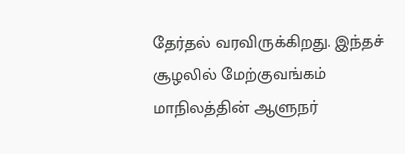தேர்தல் வரவிருக்கிறது. இந்தச் சூழலில் மேற்குவங்கம் மாநிலத்தின் ஆளுநர்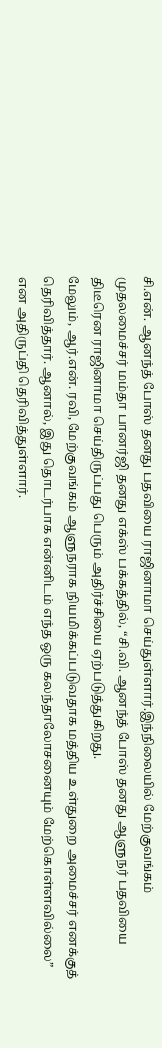சி.என். ஆனந்த் போஸ் தனது பதவியை ராஜினாமா செய்துள்ளார்.இந்நிலையில் மேற்குவங்கம் முதலமைச்சர் மம்தா பானர்ஜி தனது எக்ஸ் பக்கத்தில், “சி.வி. ஆனந்த் போஸ் தனது ஆளுநர் பதவியை திடீரென ராஜினாமா செய்திருப்பது பெரும் அதிர்ச்சியை ஏற்படுத்துகிறது.
மேலும், ஆர்.என். ரவி, மேற்குவங்கம் ஆளுநராக நியமிக்கப்படுவதாக மத்திய உள்துறை அமைச்சர் எனக்குத் தெரிவித்தார். ஆனால், இது தொடர்பாக என்னிடம் எந்த ஒரு கலந்தாலோசனையும் மேற்கொள்ளவில்லை” என அதிருப்தி தெரிவித்துள்ளார்.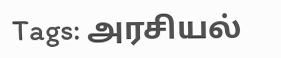Tags: அரசியல்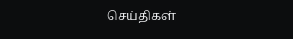செய்திகள்